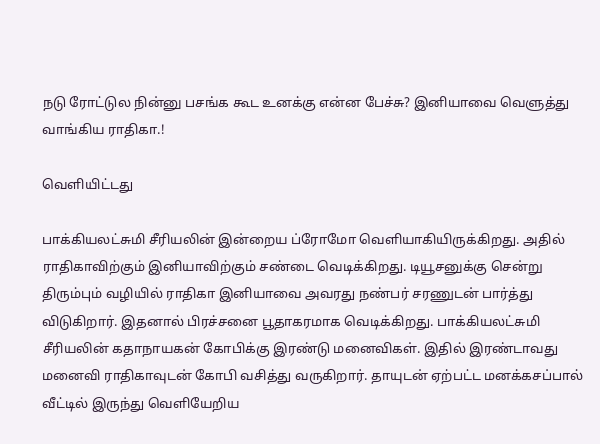நடு ரோட்டுல நின்னு பசங்க கூட உனக்கு என்ன பேச்சு? இனியாவை வெளுத்து வாங்கிய ராதிகா.!

வெளியிட்டது

பாக்கியலட்சுமி சீரியலின் இன்றைய ப்ரோமோ வெளியாகியிருக்கிறது. அதில் ராதிகாவிற்கும் இனியாவிற்கும் சண்டை வெடிக்கிறது. டியூசனுக்கு சென்று திரும்பும் வழியில் ராதிகா இனியாவை அவரது நண்பர் சரணுடன் பார்த்து விடுகிறார். இதனால் பிரச்சனை பூதாகரமாக வெடிக்கிறது. பாக்கியலட்சுமி சீரியலின் கதாநாயகன் கோபிக்கு இரண்டு மனைவிகள். இதில் இரண்டாவது மனைவி ராதிகாவுடன் கோபி வசித்து வருகிறார். தாயுடன் ஏற்பட்ட மனக்கசப்பால் வீட்டில் இருந்து வெளியேறிய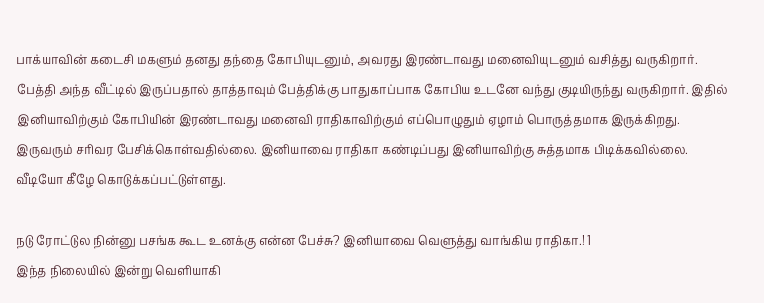பாக்யாவின் கடைசி மகளும் தனது தந்தை கோபியுடனும், அவரது இரண்டாவது மனைவியுடனும் வசித்து வருகிறார். பேத்தி அந்த வீட்டில் இருப்பதால் தாத்தாவும் பேத்திக்கு பாதுகாப்பாக கோபிய உடனே வந்து குடியிருந்து வருகிறார். இதில் இனியாவிற்கும் கோபியின் இரண்டாவது மனைவி ராதிகாவிற்கும் எப்பொழுதும் ஏழாம் பொருத்தமாக இருக்கிறது. இருவரும் சரிவர பேசிக்கொள்வதில்லை. இனியாவை ராதிகா கண்டிப்பது இனியாவிற்கு சுத்தமாக பிடிக்கவில்லை. வீடியோ கீழே கொடுக்கப்பட்டுள்ளது.

நடு ரோட்டுல நின்னு பசங்க கூட உனக்கு என்ன பேச்சு? இனியாவை வெளுத்து வாங்கிய ராதிகா.! 1
இந்த நிலையில் இன்று வெளியாகி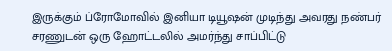இருக்கும் ப்ரோமோவில் இனியா டியூஷன் முடிந்து அவரது நண்பர் சரணுடன் ஒரு ஹோட்டலில் அமர்ந்து சாப்பிட்டு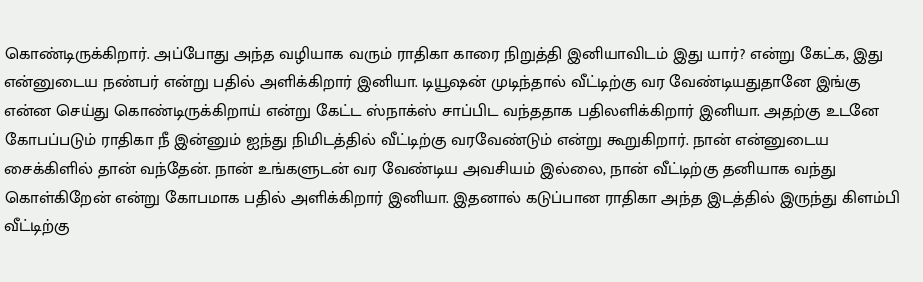கொண்டிருக்கிறார். அப்போது அந்த வழியாக வரும் ராதிகா காரை நிறுத்தி இனியாவிடம் இது யார்? என்று கேட்க, இது என்னுடைய நண்பர் என்று பதில் அளிக்கிறார் இனியா. டியூஷன் முடிந்தால் வீட்டிற்கு வர வேண்டியதுதானே இங்கு என்ன செய்து கொண்டிருக்கிறாய் என்று கேட்ட ஸ்நாக்ஸ் சாப்பிட வந்ததாக பதிலளிக்கிறார் இனியா. அதற்கு உடனே கோபப்படும் ராதிகா நீ இன்னும் ஐந்து நிமிடத்தில் வீட்டிற்கு வரவேண்டும் என்று கூறுகிறார். நான் என்னுடைய சைக்கிளில் தான் வந்தேன். நான் உங்களுடன் வர வேண்டிய அவசியம் இல்லை, நான் வீட்டிற்கு தனியாக வந்து கொள்கிறேன் என்று கோபமாக பதில் அளிக்கிறார் இனியா. இதனால் கடுப்பான ராதிகா அந்த இடத்தில் இருந்து கிளம்பி வீட்டிற்கு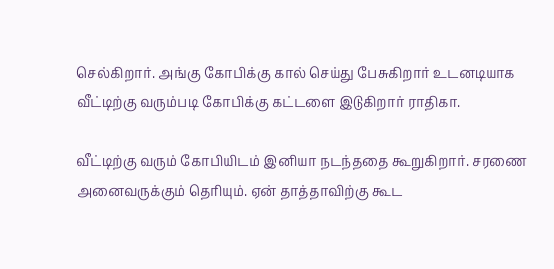செல்கிறார். அங்கு கோபிக்கு கால் செய்து பேசுகிறார் உடனடியாக வீட்டிற்கு வரும்படி கோபிக்கு கட்டளை இடுகிறார் ராதிகா.

வீட்டிற்கு வரும் கோபியிடம் இனியா நடந்ததை கூறுகிறார். சரணை அனைவருக்கும் தெரியும். ஏன் தாத்தாவிற்கு கூட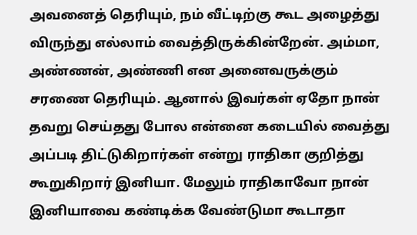அவனைத் தெரியும், நம் வீட்டிற்கு கூட அழைத்து விருந்து எல்லாம் வைத்திருக்கின்றேன். அம்மா, அண்ணன், அண்ணி என அனைவருக்கும் சரணை தெரியும். ஆனால் இவர்கள் ஏதோ நான் தவறு செய்தது போல என்னை கடையில் வைத்து அப்படி திட்டுகிறார்கள் என்று ராதிகா குறித்து கூறுகிறார் இனியா. மேலும் ராதிகாவோ நான் இனியாவை கண்டிக்க வேண்டுமா கூடாதா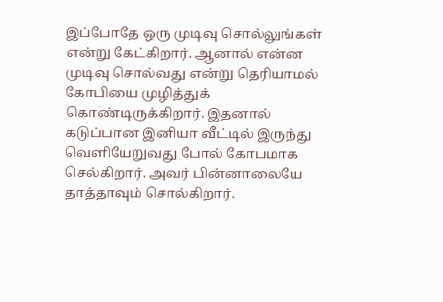இப்போதே ஒரு முடிவு சொல்லுங்கள் என்று கேட்கிறார். ஆனால் என்ன முடிவு சொல்வது என்று தெரியாமல் கோபியை முழித்துக் கொண்டிருக்கிறார். இதனால் கடுப்பான இனியா வீட்டில் இருந்து வெளியேறுவது போல் கோபமாக செல்கிறார். அவர் பின்னாலையே தாத்தாவும் சொல்கிறார்.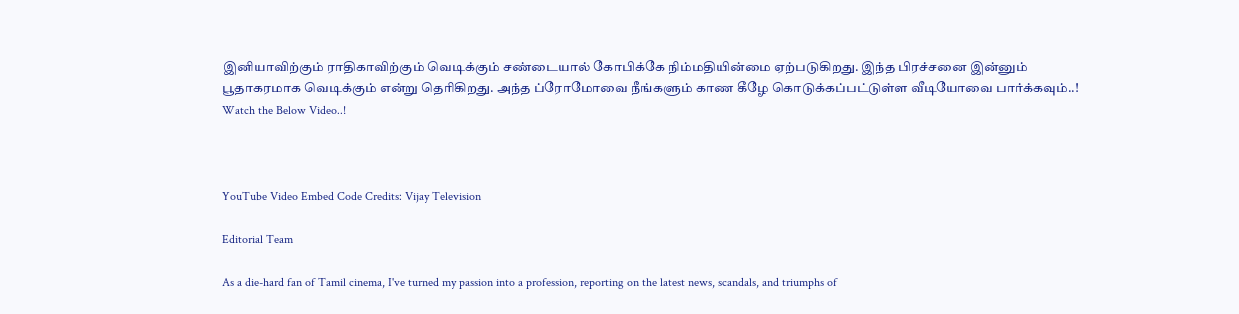இனியாவிற்கும் ராதிகாவிற்கும் வெடிக்கும் சண்டையால் கோபிக்கே நிம்மதியின்மை ஏற்படுகிறது. இந்த பிரச்சனை இன்னும் பூதாகரமாக வெடிக்கும் என்று தெரிகிறது. அந்த ப்ரோமோவை நீங்களும் காண கீழே கொடுக்கப்பட்டுள்ள வீடியோவை பார்க்கவும்..! Watch the Below Video..!



YouTube Video Embed Code Credits: Vijay Television

Editorial Team

As a die-hard fan of Tamil cinema, I've turned my passion into a profession, reporting on the latest news, scandals, and triumphs of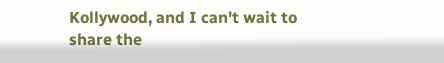Kollywood, and I can't wait to share the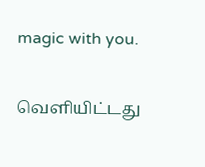magic with you.

வெளியிட்டது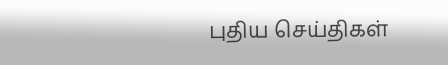புதிய செய்திகள்